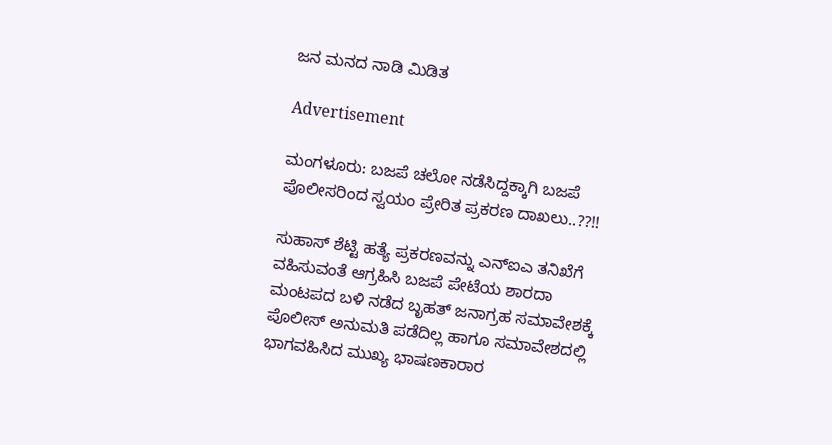ಜನ ಮನದ ನಾಡಿ ಮಿಡಿತ

Advertisement

ಮಂಗಳೂರು: ಬಜಪೆ ಚಲೋ ನಡೆಸಿದ್ದಕ್ಕಾಗಿ ಬಜಪೆ ಪೊಲೀಸರಿಂದ ಸ್ವಯಂ ಪ್ರೇರಿತ ಪ್ರಕರಣ ದಾಖಲು..??!!

ಸುಹಾಸ್ ಶೆಟ್ಟಿ ಹತ್ಯೆ ಪ್ರಕರಣವನ್ನು ಎನ್‌ಐಎ ತನಿಖೆಗೆ ವಹಿಸುವಂತೆ ಆಗ್ರಹಿಸಿ ಬಜಪೆ ಪೇಟೆಯ ಶಾರದಾ ಮಂಟಪದ ಬಳಿ ನಡೆದ ಬೃಹತ್ ಜನಾಗ್ರಹ ಸಮಾವೇಶಕ್ಕೆ ಪೊಲೀಸ್ ಅನುಮತಿ ಪಡೆದಿಲ್ಲ ಹಾಗೂ ಸಮಾವೇಶದಲ್ಲಿ ಭಾಗವಹಿಸಿದ ಮುಖ್ಯ ಭಾಷಣಕಾರಾರ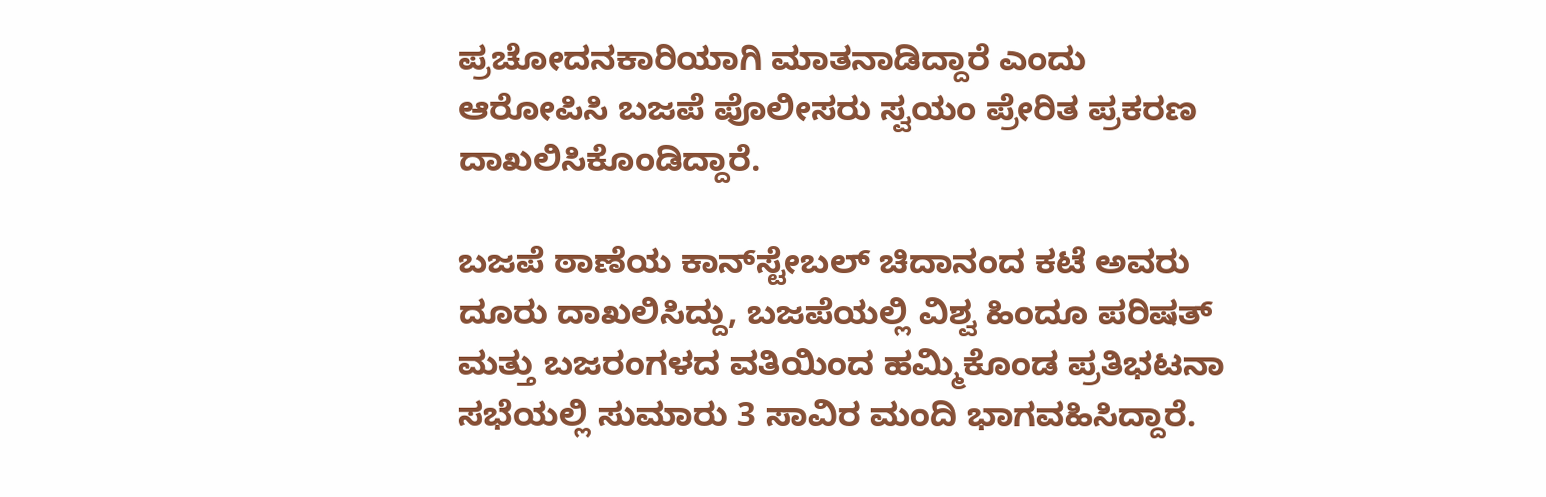ಪ್ರಚೋದನಕಾರಿಯಾಗಿ ಮಾತನಾಡಿದ್ದಾರೆ ಎಂದು ಆರೋಪಿಸಿ ಬಜಪೆ ಪೊಲೀಸರು ಸ್ವಯಂ ಪ್ರೇರಿತ ಪ್ರಕರಣ ದಾಖಲಿಸಿಕೊಂಡಿದ್ದಾರೆ.

ಬಜಪೆ ಠಾಣೆಯ ಕಾನ್‌ಸ್ಟೇಬಲ್ ಚಿದಾನಂದ ಕಟೆ ಅವರು ದೂರು ದಾಖಲಿಸಿದ್ದು, ಬಜಪೆಯಲ್ಲಿ ವಿಶ್ವ ಹಿಂದೂ ಪರಿಷತ್ ಮತ್ತು ಬಜರಂಗಳದ ವತಿಯಿಂದ ಹಮ್ಮಿಕೊಂಡ ಪ್ರತಿಭಟನಾ ಸಭೆಯಲ್ಲಿ ಸುಮಾರು 3 ಸಾವಿರ ಮಂದಿ ಭಾಗವಹಿಸಿದ್ದಾರೆ.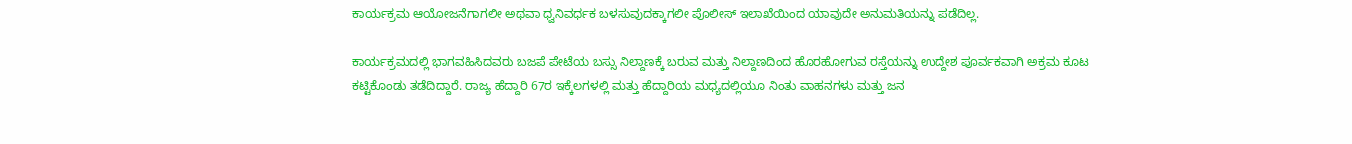ಕಾರ್ಯಕ್ರಮ ಆಯೋಜನೆಗಾಗಲೀ ಅಥವಾ ಧ್ವನಿವರ್ಧಕ ಬಳಸುವುದಕ್ಕಾಗಲೀ ಪೊಲೀಸ್ ಇಲಾಖೆಯಿಂದ ಯಾವುದೇ ಅನುಮತಿಯನ್ನು ಪಡೆದಿಲ್ಲ.

ಕಾರ್ಯಕ್ರಮದಲ್ಲಿ ಭಾಗವಹಿಸಿದವರು ಬಜಪೆ ಪೇಟೆಯ ಬಸ್ಸು ನಿಲ್ದಾಣಕ್ಕೆ ಬರುವ ಮತ್ತು ನಿಲ್ದಾಣದಿಂದ ಹೊರಹೋಗುವ ರಸ್ತೆಯನ್ನು ಉದ್ದೇಶ ಪೂರ್ವಕವಾಗಿ ಅಕ್ರಮ ಕೂಟ ಕಟ್ಟಿಕೊಂಡು ತಡೆದಿದ್ದಾರೆ. ರಾಜ್ಯ ಹೆದ್ದಾರಿ 67ರ ಇಕ್ಕೆಲಗಳಲ್ಲಿ ಮತ್ತು ಹೆದ್ದಾರಿಯ ಮಧ್ಯದಲ್ಲಿಯೂ ನಿಂತು ವಾಹನಗಳು ಮತ್ತು ಜನ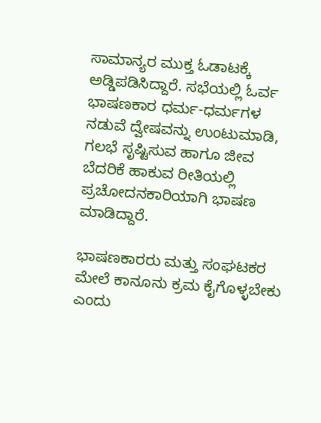ಸಾಮಾನ್ಯರ ಮುಕ್ತ ಓಡಾಟಕ್ಕೆ ಅಡ್ಡಿಪಡಿಸಿದ್ದಾರೆ. ಸಭೆಯಲ್ಲಿ ಓರ್ವ ಭಾಷಣಕಾರ ಧರ್ಮ-ಧರ್ಮಗಳ ನಡುವೆ ದ್ವೇಷವನ್ನು ಉಂಟುಮಾಡಿ, ಗಲಭೆ ಸೃಷ್ಟಿಸುವ ಹಾಗೂ ಜೀವ ಬೆದರಿಕೆ ಹಾಕುವ ರೀತಿಯಲ್ಲಿ ಪ್ರಚೋದನಕಾರಿಯಾಗಿ ಭಾಷಣ ಮಾಡಿದ್ದಾರೆ.

ಭಾಷಣಕಾರರು ಮತ್ತು ಸಂಘಟಕರ ಮೇಲೆ ಕಾನೂನು ಕ್ರಮ ಕೈಗೊಳ್ಳಬೇಕು ಎಂದು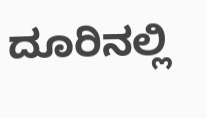ದೂರಿನಲ್ಲಿ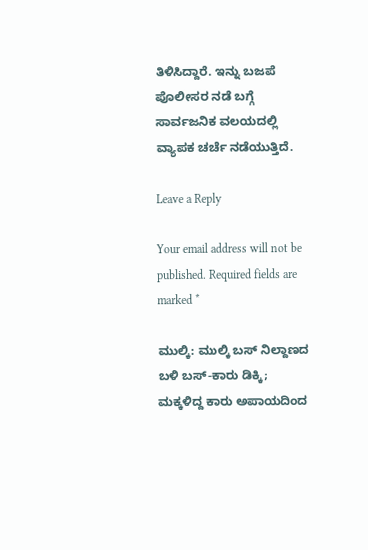ತಿಳಿಸಿದ್ದಾರೆ. ಇನ್ನು ಬಜಪೆ ಪೊಲೀಸರ ನಡೆ ಬಗ್ಗೆ ಸಾರ್ವಜನಿಕ ವಲಯದಲ್ಲಿ ವ್ಯಾಪಕ ಚರ್ಚೆ ನಡೆಯುತ್ತಿದೆ.

Leave a Reply

Your email address will not be published. Required fields are marked *

ಮುಲ್ಕಿ: ಮುಲ್ಕಿ ಬಸ್ ನಿಲ್ದಾಣದ ಬಳಿ ಬಸ್-ಕಾರು ಡಿಕ್ಕಿ; ಮಕ್ಕಳಿದ್ದ ಕಾರು ಅಪಾಯದಿಂದ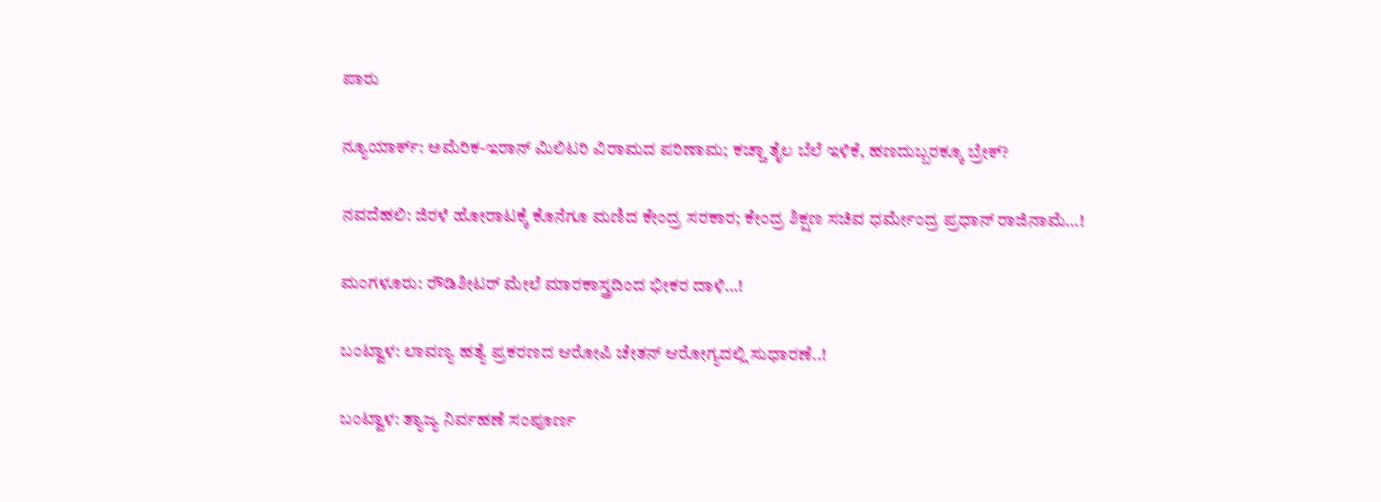ಪಾರು

ನ್ಯೂಯಾರ್ಕ್: ಅಮೆರಿಕ-ಇರಾನ್ ಮಿಲಿಟರಿ ವಿರಾಮದ ಪರಿಣಾಮ; ಕಚ್ಚಾ ತೈಲ ಬೆಲೆ ಇಳಿಕೆ, ಹಣದುಬ್ಬರಕ್ಕೂ ಬ್ರೇಕ್?

ನವದೆಹಲಿ: ಜಿರಳೆ ಹೋರಾಟಕ್ಕೆ ಕೊನೆಗೂ ಮಣಿದ ಕೇಂದ್ರ ಸರಕಾರ; ಕೇಂದ್ರ ಶಿಕ್ಷಣ ಸಚಿವ ಧರ್ಮೇಂದ್ರ ಪ್ರಧಾನ್ ರಾಜಿನಾಮೆ…!

ಮಂಗಳೂರು: ರೌಡಿಶೀಟರ್ ಮೇಲೆ ಮಾರಕಾಸ್ತ್ರದಿಂದ ಭೀಕರ ದಾಳಿ…!

ಬಂಟ್ವಾಳ: ಲಾವಣ್ಯ ಹತ್ಯೆ ಪ್ರಕರಣದ ಆರೋಪಿ ಚೇತನ್ ಆರೋಗ್ಯದಲ್ಲಿ ಸುಧಾರಣೆ..!

ಬಂಟ್ವಾಳ: ತ್ಯಾಜ್ಯ ನಿರ್ವಹಣೆ ಸಂಪೂರ್ಣ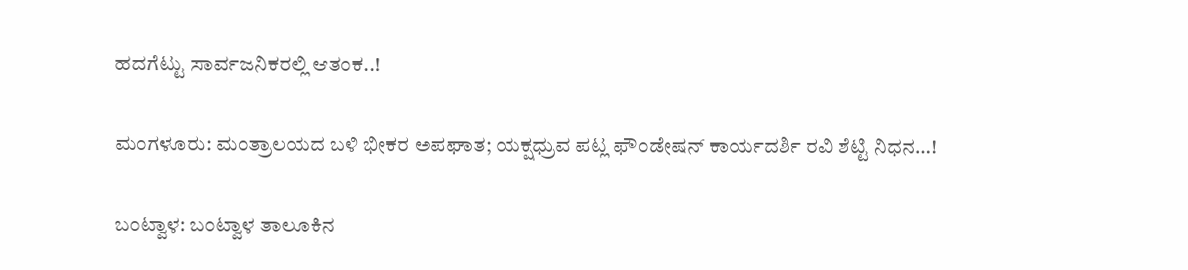ಹದಗೆಟ್ಟು ಸಾರ್ವಜನಿಕರಲ್ಲಿ ಆತಂಕ..!

ಮಂಗಳೂರು: ಮಂತ್ರಾಲಯದ ಬಳಿ ಭೀಕರ ಅಪಘಾತ; ಯಕ್ಷಧ್ರುವ ಪಟ್ಲ ಫೌಂಡೇಷನ್ ಕಾರ್ಯದರ್ಶಿ ರವಿ ಶೆಟ್ಟಿ ನಿಧನ…!

ಬಂಟ್ವಾಳ: ಬಂಟ್ವಾಳ ತಾಲೂಕಿನ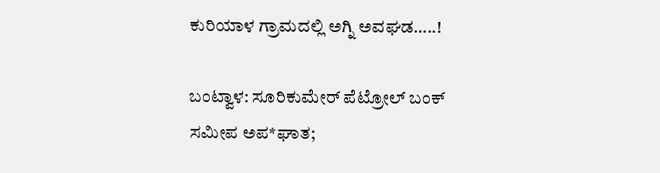ಕುರಿಯಾಳ ಗ್ರಾಮದಲ್ಲಿ ಅಗ್ನಿ ಅವಘಡ…..!

ಬಂಟ್ವಾಳ: ಸೂರಿಕುಮೇರ್ ಪೆಟ್ರೋಲ್ ಬಂಕ್ ಸಮೀಪ ಅಪ*ಘಾತ;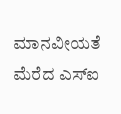ಮಾನವೀಯತೆ ಮೆರೆದ ಎಸ್‌ಐ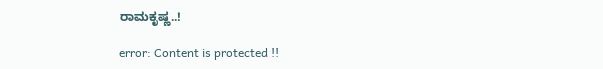ರಾಮಕೃಷ್ಣ..!

error: Content is protected !!